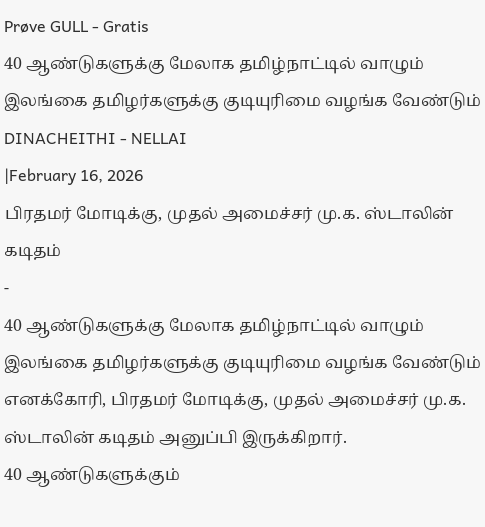Prøve GULL - Gratis
40 ஆண்டுகளுக்கு மேலாக தமிழ்நாட்டில் வாழும் இலங்கை தமிழர்களுக்கு குடியுரிமை வழங்க வேண்டும்
DINACHEITHI - NELLAI
|February 16, 2026
பிரதமர் மோடிக்கு, முதல் அமைச்சர் மு.க. ஸ்டாலின் கடிதம்
-
40 ஆண்டுகளுக்கு மேலாக தமிழ்நாட்டில் வாழும் இலங்கை தமிழர்களுக்கு குடியுரிமை வழங்க வேண்டும் எனக்கோரி, பிரதமர் மோடிக்கு, முதல் அமைச்சர் மு.க. ஸ்டாலின் கடிதம் அனுப்பி இருக்கிறார்.
40 ஆண்டுகளுக்கும்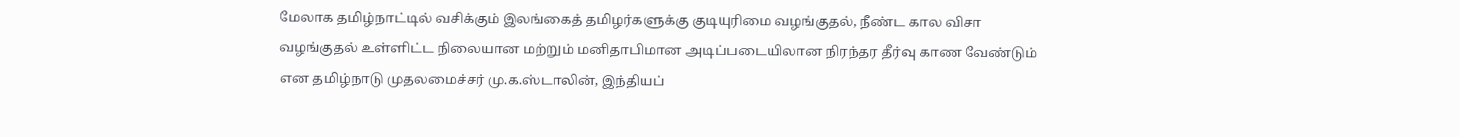மேலாக தமிழ்நாட்டில் வசிக்கும் இலங்கைத் தமிழர்களுக்கு குடியுரிமை வழங்குதல், நீண்ட கால விசா வழங்குதல் உள்ளிட்ட நிலையான மற்றும் மனிதாபிமான அடிப்படையிலான நிரந்தர தீர்வு காண வேண்டும் என தமிழ்நாடு முதலமைச்சர் மு.க.ஸ்டாலின், இந்தியப்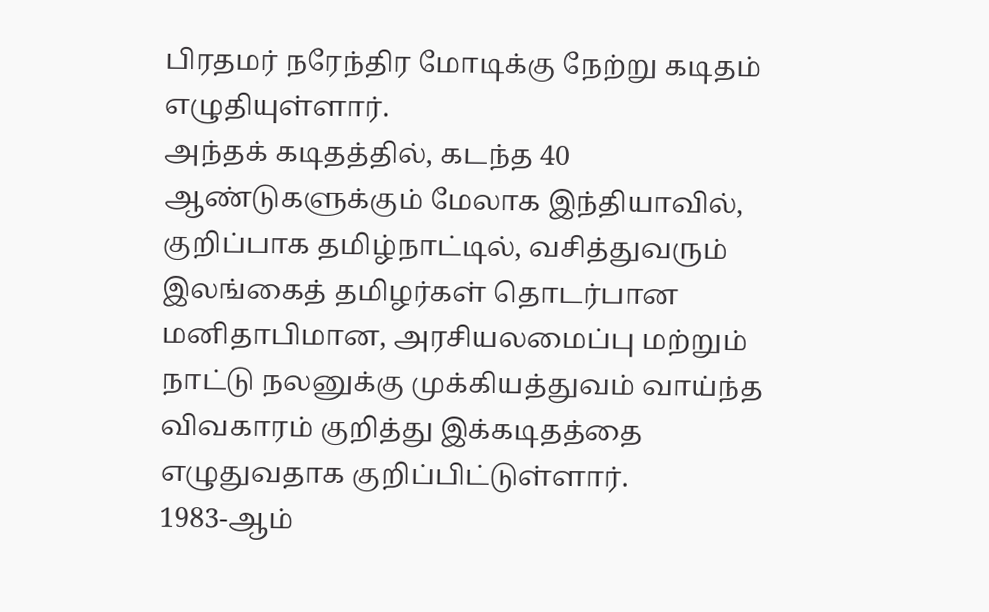பிரதமர் நரேந்திர மோடிக்கு நேற்று கடிதம் எழுதியுள்ளார்.
அந்தக் கடிதத்தில், கடந்த 40 ஆண்டுகளுக்கும் மேலாக இந்தியாவில், குறிப்பாக தமிழ்நாட்டில், வசித்துவரும் இலங்கைத் தமிழர்கள் தொடர்பான மனிதாபிமான, அரசியலமைப்பு மற்றும் நாட்டு நலனுக்கு முக்கியத்துவம் வாய்ந்த விவகாரம் குறித்து இக்கடிதத்தை எழுதுவதாக குறிப்பிட்டுள்ளார்.
1983-ஆம்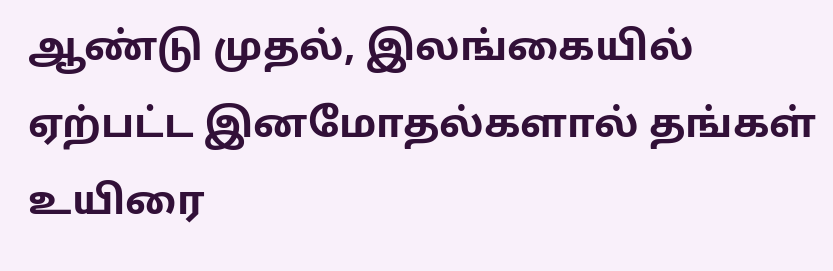ஆண்டு முதல், இலங்கையில் ஏற்பட்ட இனமோதல்களால் தங்கள் உயிரை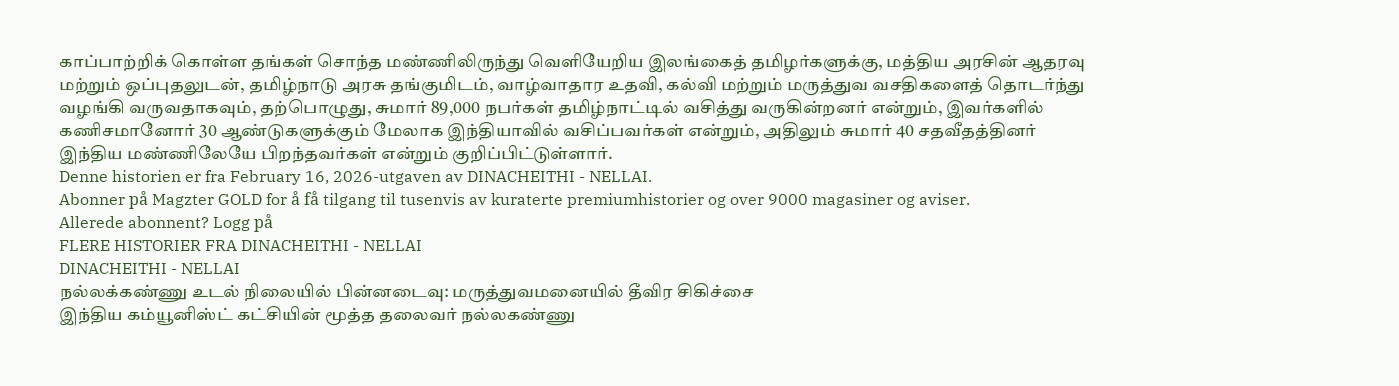காப்பாற்றிக் கொள்ள தங்கள் சொந்த மண்ணிலிருந்து வெளியேறிய இலங்கைத் தமிழர்களுக்கு, மத்திய அரசின் ஆதரவு மற்றும் ஒப்புதலுடன், தமிழ்நாடு அரசு தங்குமிடம், வாழ்வாதார உதவி, கல்வி மற்றும் மருத்துவ வசதிகளைத் தொடர்ந்து வழங்கி வருவதாகவும், தற்பொழுது, சுமார் 89,000 நபர்கள் தமிழ்நாட்டில் வசித்து வருகின்றனர் என்றும், இவர்களில் கணிசமானோர் 30 ஆண்டுகளுக்கும் மேலாக இந்தியாவில் வசிப்பவர்கள் என்றும், அதிலும் சுமார் 40 சதவீதத்தினர் இந்திய மண்ணிலேயே பிறந்தவர்கள் என்றும் குறிப்பிட்டுள்ளார்.
Denne historien er fra February 16, 2026-utgaven av DINACHEITHI - NELLAI.
Abonner på Magzter GOLD for å få tilgang til tusenvis av kuraterte premiumhistorier og over 9000 magasiner og aviser.
Allerede abonnent? Logg på
FLERE HISTORIER FRA DINACHEITHI - NELLAI
DINACHEITHI - NELLAI
நல்லக்கண்ணு உடல் நிலையில் பின்னடைவு: மருத்துவமனையில் தீவிர சிகிச்சை
இந்திய கம்யூனிஸ்ட் கட்சியின் மூத்த தலைவர் நல்லகண்ணு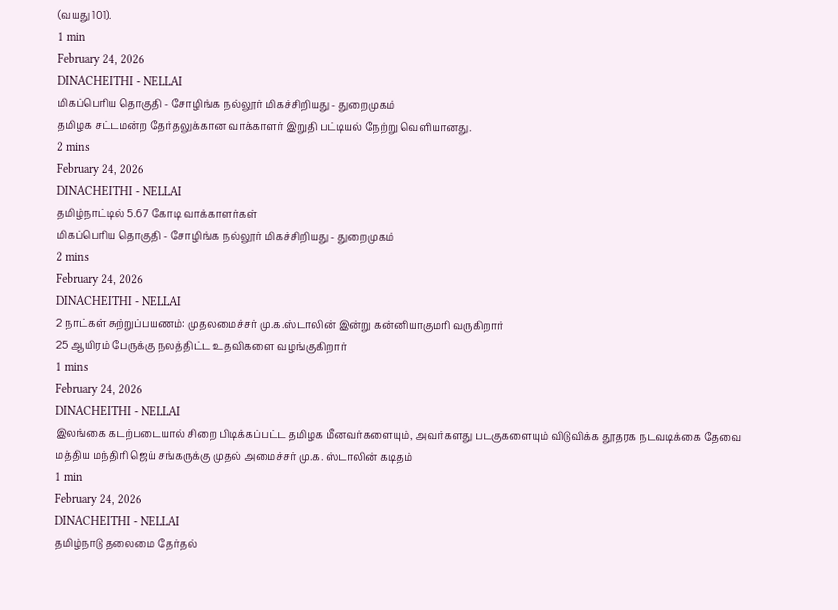(வயது 101).
1 min
February 24, 2026
DINACHEITHI - NELLAI
மிகப்பெரிய தொகுதி - சோழிங்க நல்லூர் மிகச்சிறியது - துறைமுகம்
தமிழக சட்டமன்ற தேர்தலுக்கான வாக்காளர் இறுதி பட்டியல் நேற்று வெளியானது.
2 mins
February 24, 2026
DINACHEITHI - NELLAI
தமிழ்நாட்டில் 5.67 கோடி வாக்காளர்கள்
மிகப்பெரிய தொகுதி - சோழிங்க நல்லூர் மிகச்சிறியது - துறைமுகம்
2 mins
February 24, 2026
DINACHEITHI - NELLAI
2 நாட்கள் சுற்றுப்பயணம்: முதலமைச்சர் மு.க.ஸ்டாலின் இன்று கன்னியாகுமரி வருகிறார்
25 ஆயிரம் பேருக்கு நலத்திட்ட உதவிகளை வழங்குகிறார்
1 mins
February 24, 2026
DINACHEITHI - NELLAI
இலங்கை கடற்படையால் சிறை பிடிக்கப்பட்ட தமிழக மீனவர்களையும், அவர்களது படகுகளையும் விடுவிக்க தூதரக நடவடிக்கை தேவை
மத்திய மந்திரி ஜெய் சங்கருக்கு முதல் அமைச்சர் மு.க. ஸ்டாலின் கடிதம்
1 min
February 24, 2026
DINACHEITHI - NELLAI
தமிழ்நாடு தலைமை தேர்தல்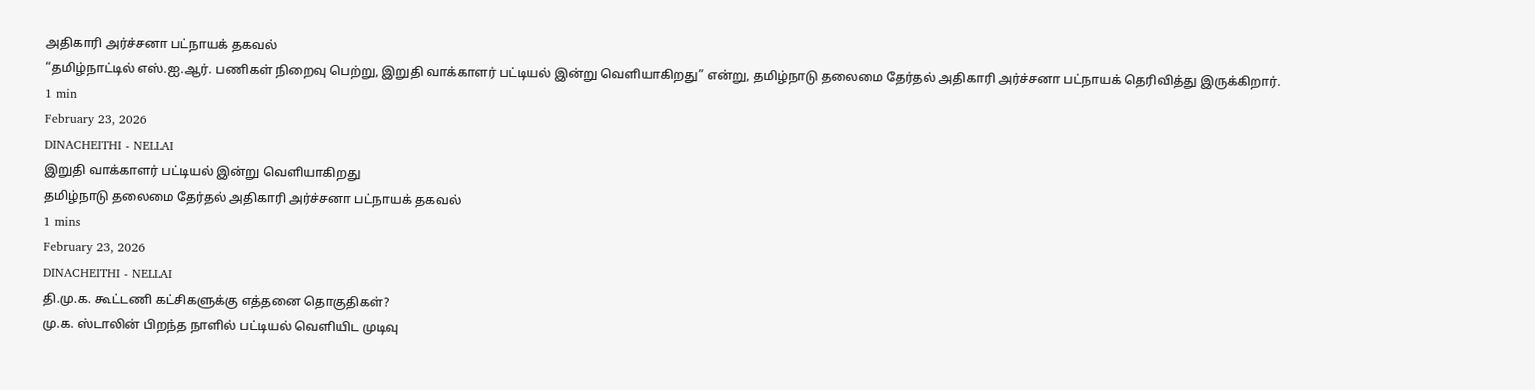அதிகாரி அர்ச்சனா பட்நாயக் தகவல்
“தமிழ்நாட்டில் எஸ்.ஐ.ஆர். பணிகள் நிறைவு பெற்று, இறுதி வாக்காளர் பட்டியல் இன்று வெளியாகிறது” என்று, தமிழ்நாடு தலைமை தேர்தல் அதிகாரி அர்ச்சனா பட்நாயக் தெரிவித்து இருக்கிறார்.
1 min
February 23, 2026
DINACHEITHI - NELLAI
இறுதி வாக்காளர் பட்டியல் இன்று வெளியாகிறது
தமிழ்நாடு தலைமை தேர்தல் அதிகாரி அர்ச்சனா பட்நாயக் தகவல்
1 mins
February 23, 2026
DINACHEITHI - NELLAI
தி.மு.க. கூட்டணி கட்சிகளுக்கு எத்தனை தொகுதிகள்?
மு.க. ஸ்டாலின் பிறந்த நாளில் பட்டியல் வெளியிட முடிவு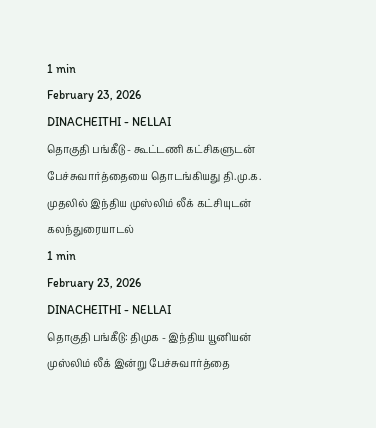1 min
February 23, 2026
DINACHEITHI - NELLAI
தொகுதி பங்கீடு - கூட்டணி கட்சிகளுடன் பேச்சுவார்த்தையை தொடங்கியது தி.மு.க.
முதலில் இந்திய முஸ்லிம் லீக் கட்சியுடன் கலந்துரையாடல்
1 min
February 23, 2026
DINACHEITHI - NELLAI
தொகுதி பங்கீடு: திமுக - இந்திய யூனியன் முஸ்லிம் லீக் இன்று பேச்சுவார்த்தை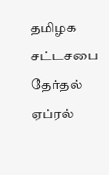தமிழக சட்டசபை தேர்தல் ஏப்ரல்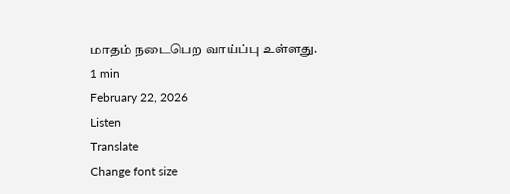மாதம் நடைபெற வாய்ப்பு உள்ளது.
1 min
February 22, 2026
Listen
Translate
Change font size